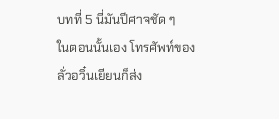บทที่ 5 นี่มันปีศาจชัด ๆ
ในตอนนั้นเอง โทรศัพท์ของลั่วอวิ๋นเยียนก็ส่ง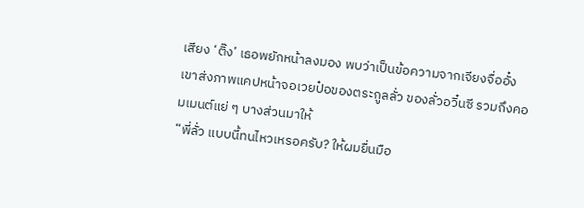เสียง ‘ติ๊ง’ เธอพยักหน้าลงมอง พบว่าเป็นข้อความจากเจียงจื่ออั๋ง
เขาส่งภาพแคปหน้าจอเวยป๋อของตระกูลลั่ว ของลั่วอวิ๋นซี รวมถึงคอมเมนต์แย่ ๆ บางส่วนมาให้
“พี่ลั่ว แบบนี้ทนไหวเหรอครับ? ให้ผมยื่นมือ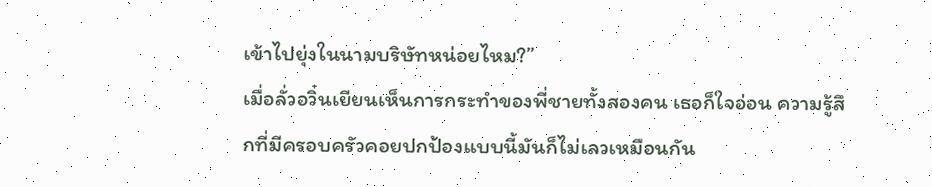เข้าไปยุ่งในนามบริษัทหน่อยไหม?”
เมื่อลั่วอวิ๋นเยียนเห็นการกระทำของพี่ชายทั้งสองคน เธอก็ใจอ่อน ความรู้สึกที่มีครอบครัวคอยปกป้องแบบนี้มันก็ไม่เลวเหมือนกัน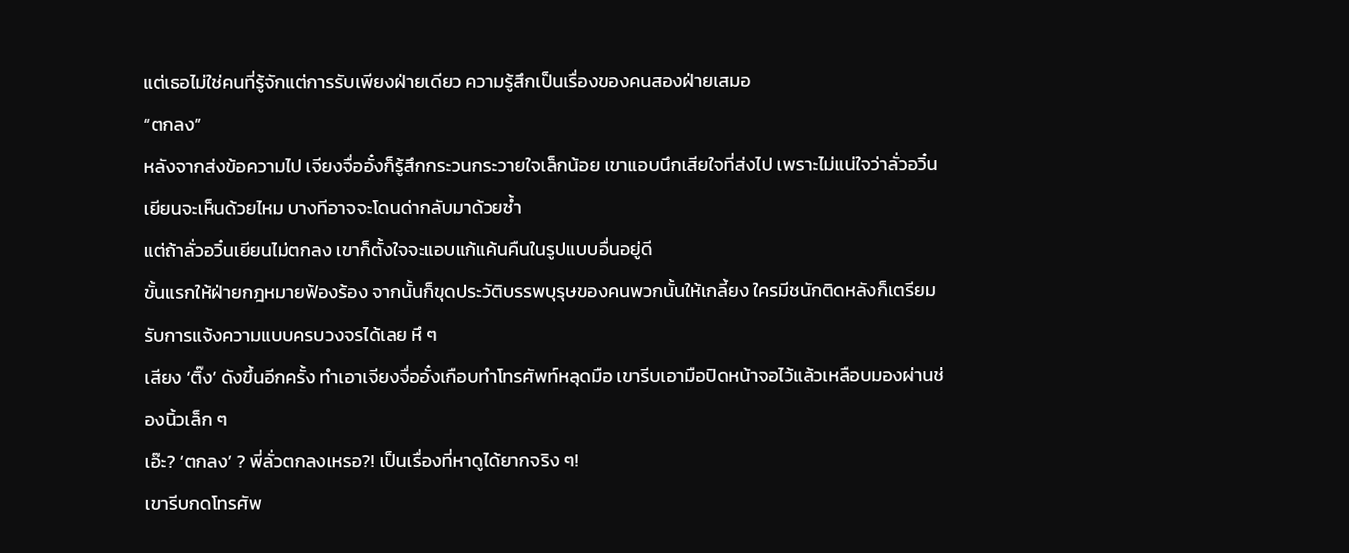แต่เธอไม่ใช่คนที่รู้จักแต่การรับเพียงฝ่ายเดียว ความรู้สึกเป็นเรื่องของคนสองฝ่ายเสมอ
“ตกลง”
หลังจากส่งข้อความไป เจียงจื่ออั๋งก็รู้สึกกระวนกระวายใจเล็กน้อย เขาแอบนึกเสียใจที่ส่งไป เพราะไม่แน่ใจว่าลั่วอวิ๋นเยียนจะเห็นด้วยไหม บางทีอาจจะโดนด่ากลับมาด้วยซ้ำ
แต่ถ้าลั่วอวิ๋นเยียนไม่ตกลง เขาก็ตั้งใจจะแอบแก้แค้นคืนในรูปแบบอื่นอยู่ดี
ขั้นแรกให้ฝ่ายกฎหมายฟ้องร้อง จากนั้นก็ขุดประวัติบรรพบุรุษของคนพวกนั้นให้เกลี้ยง ใครมีชนักติดหลังก็เตรียมรับการแจ้งความแบบครบวงจรได้เลย หึ ๆ
เสียง ‘ติ๊ง’ ดังขึ้นอีกครั้ง ทำเอาเจียงจื่ออั๋งเกือบทำโทรศัพท์หลุดมือ เขารีบเอามือปิดหน้าจอไว้แล้วเหลือบมองผ่านช่องนิ้วเล็ก ๆ
เอ๊ะ? ‘ตกลง’ ? พี่ลั่วตกลงเหรอ?! เป็นเรื่องที่หาดูได้ยากจริง ๆ!
เขารีบกดโทรศัพ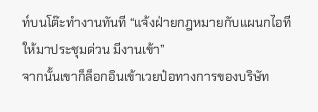ท์บนโต๊ะทำงานทันที “แจ้งฝ่ายกฎหมายกับแผนกไอทีให้มาประชุมด่วน มีงานเข้า”
จากนั้นเขาก็ล็อกอินเข้าเวยป๋อทางการของบริษัท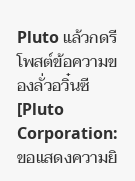Pluto แล้วกดรีโพสต์ข้อความของลั่วอวิ๋นซี
[Pluto Corporation:ขอแสดงความยิ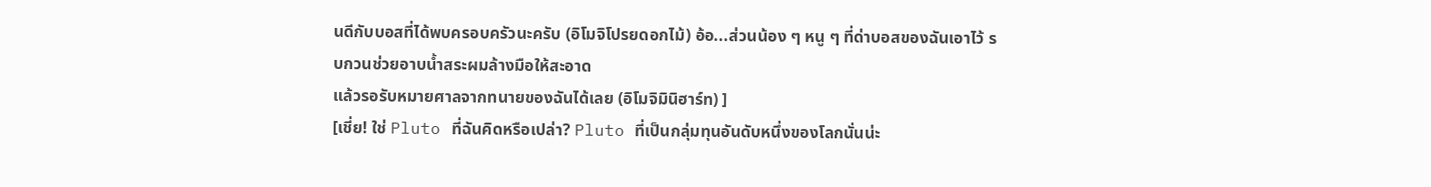นดีกับบอสที่ได้พบครอบครัวนะครับ (อิโมจิโปรยดอกไม้) อ้อ...ส่วนน้อง ๆ หนู ๆ ที่ด่าบอสของฉันเอาไว้ รบกวนช่วยอาบน้ำสระผมล้างมือให้สะอาด
แล้วรอรับหมายศาลจากทนายของฉันได้เลย (อิโมจิมินิฮาร์ท) ]
[เชี่ย! ใช่ Pluto ที่ฉันคิดหรือเปล่า? Pluto ที่เป็นกลุ่มทุนอันดับหนึ่งของโลกนั่นน่ะ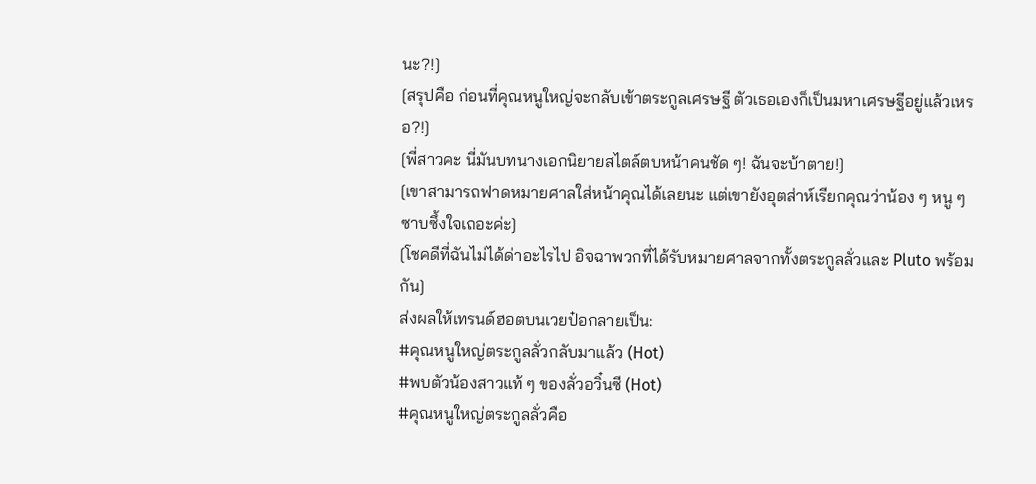นะ?!]
[สรุปคือ ก่อนที่คุณหนูใหญ่จะกลับเข้าตระกูลเศรษฐี ตัวเธอเองก็เป็นมหาเศรษฐีอยู่แล้วเหรอ?!]
[พี่สาวคะ นี่มันบทนางเอกนิยายสไตล์ตบหน้าคนชัด ๆ! ฉันจะบ้าตาย!]
[เขาสามารถฟาดหมายศาลใส่หน้าคุณได้เลยนะ แต่เขายังอุตส่าห์เรียกคุณว่าน้อง ๆ หนู ๆ ซาบซึ้งใจเถอะค่ะ]
[โชคดีที่ฉันไม่ได้ด่าอะไรไป อิจฉาพวกที่ได้รับหมายศาลจากทั้งตระกูลลั่วและ Pluto พร้อมกัน]
ส่งผลให้เทรนด์ฮอตบนเวยป๋อกลายเป็น:
#คุณหนูใหญ่ตระกูลลั่วกลับมาแล้ว (Hot)
#พบตัวน้องสาวแท้ ๆ ของลั่วอวิ๋นซี (Hot)
#คุณหนูใหญ่ตระกูลลั่วคือ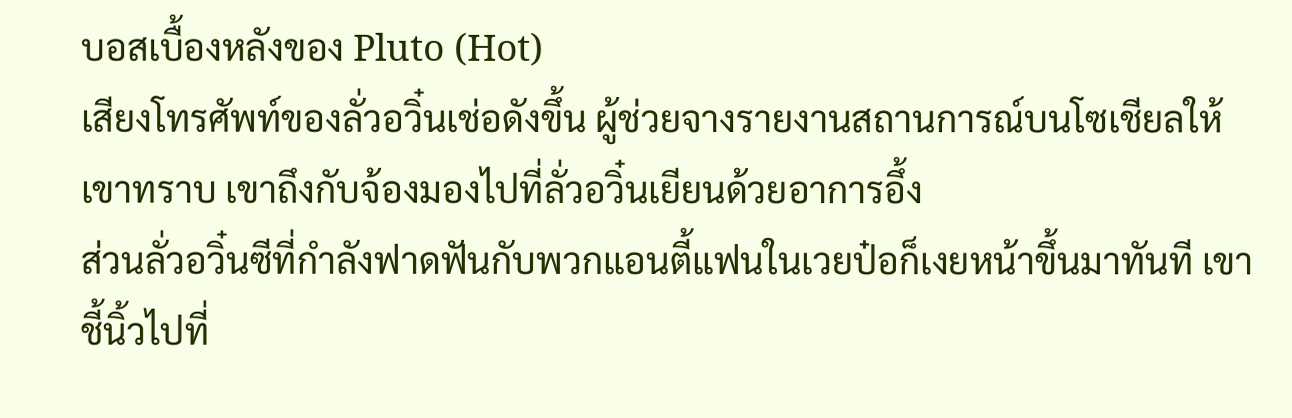บอสเบื้องหลังของ Pluto (Hot)
เสียงโทรศัพท์ของลั่วอวิ๋นเช่อดังขึ้น ผู้ช่วยจางรายงานสถานการณ์บนโซเชียลให้เขาทราบ เขาถึงกับจ้องมองไปที่ลั่วอวิ๋นเยียนด้วยอาการอึ้ง
ส่วนลั่วอวิ๋นซีที่กำลังฟาดฟันกับพวกแอนตี้แฟนในเวยป๋อก็เงยหน้าขึ้นมาทันที เขาชี้นิ้วไปที่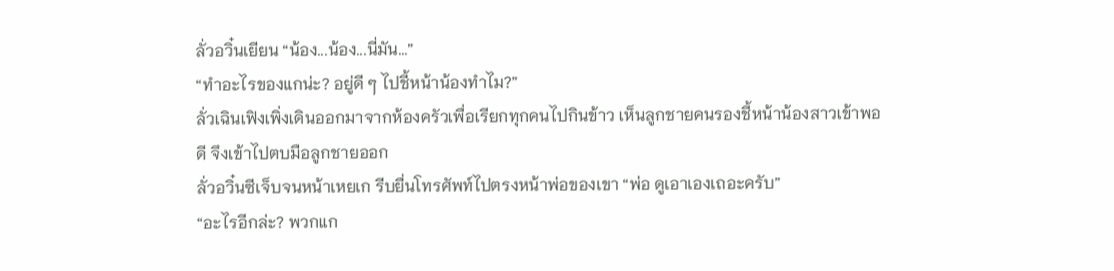ลั่วอวิ๋นเยียน “น้อง...น้อง...นี่มัน...”
“ทำอะไรของแกน่ะ? อยู่ดี ๆ ไปชี้หน้าน้องทำไม?”
ลั่วเฉินเฟิงเพิ่งเดินออกมาจากห้องครัวเพื่อเรียกทุกคนไปกินข้าว เห็นลูกชายคนรองชี้หน้าน้องสาวเข้าพอดี จึงเข้าไปตบมือลูกชายออก
ลั่วอวิ๋นซีเจ็บจนหน้าเหยเก รีบยื่นโทรศัพท์ไปตรงหน้าพ่อของเขา “พ่อ ดูเอาเองเถอะครับ”
“อะไรอีกล่ะ? พวกแก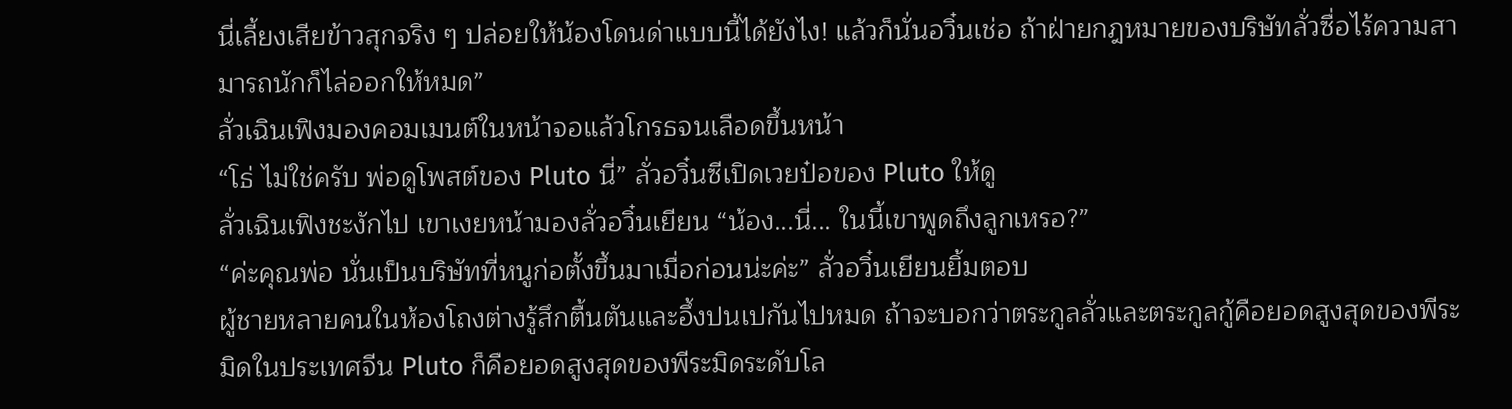นี่เลี้ยงเสียข้าวสุกจริง ๆ ปล่อยให้น้องโดนด่าแบบนี้ได้ยังไง! แล้วก็นั่นอวิ๋นเช่อ ถ้าฝ่ายกฎหมายของบริษัทลั่วซื่อไร้ความสามารถนักก็ไล่ออกให้หมด”
ลั่วเฉินเฟิงมองคอมเมนต์ในหน้าจอแล้วโกรธจนเลือดขึ้นหน้า
“โธ่ ไม่ใช่ครับ พ่อดูโพสต์ของ Pluto นี่” ลั่วอวิ๋นซีเปิดเวยป๋อของ Pluto ให้ดู
ลั่วเฉินเฟิงชะงักไป เขาเงยหน้ามองลั่วอวิ๋นเยียน “น้อง...นี่... ในนี้เขาพูดถึงลูกเหรอ?”
“ค่ะคุณพ่อ นั่นเป็นบริษัทที่หนูก่อตั้งขึ้นมาเมื่อก่อนน่ะค่ะ” ลั่วอวิ๋นเยียนยิ้มตอบ
ผู้ชายหลายคนในห้องโถงต่างรู้สึกตื้นตันและอึ้งปนเปกันไปหมด ถ้าจะบอกว่าตระกูลลั่วและตระกูลกู้คือยอดสูงสุดของพีระมิดในประเทศจีน Pluto ก็คือยอดสูงสุดของพีระมิดระดับโล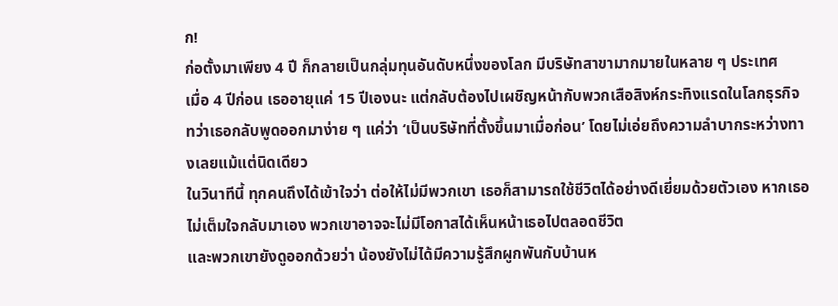ก!
ก่อตั้งมาเพียง 4 ปี ก็กลายเป็นกลุ่มทุนอันดับหนึ่งของโลก มีบริษัทสาขามากมายในหลาย ๆ ประเทศ
เมื่อ 4 ปีก่อน เธออายุแค่ 15 ปีเองนะ แต่กลับต้องไปเผชิญหน้ากับพวกเสือสิงห์กระทิงแรดในโลกธุรกิจ
ทว่าเธอกลับพูดออกมาง่าย ๆ แค่ว่า ‘เป็นบริษัทที่ตั้งขึ้นมาเมื่อก่อน’ โดยไม่เอ่ยถึงความลำบากระหว่างทางเลยแม้แต่นิดเดียว
ในวินาทีนี้ ทุกคนถึงได้เข้าใจว่า ต่อให้ไม่มีพวกเขา เธอก็สามารถใช้ชีวิตได้อย่างดีเยี่ยมด้วยตัวเอง หากเธอไม่เต็มใจกลับมาเอง พวกเขาอาจจะไม่มีโอกาสได้เห็นหน้าเธอไปตลอดชีวิต
และพวกเขายังดูออกด้วยว่า น้องยังไม่ได้มีความรู้สึกผูกพันกับบ้านห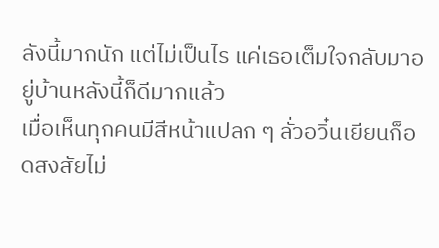ลังนี้มากนัก แต่ไม่เป็นไร แค่เธอเต็มใจกลับมาอยู่บ้านหลังนี้ก็ดีมากแล้ว
เมื่อเห็นทุกคนมีสีหน้าแปลก ๆ ลั่วอวิ๋นเยียนก็อดสงสัยไม่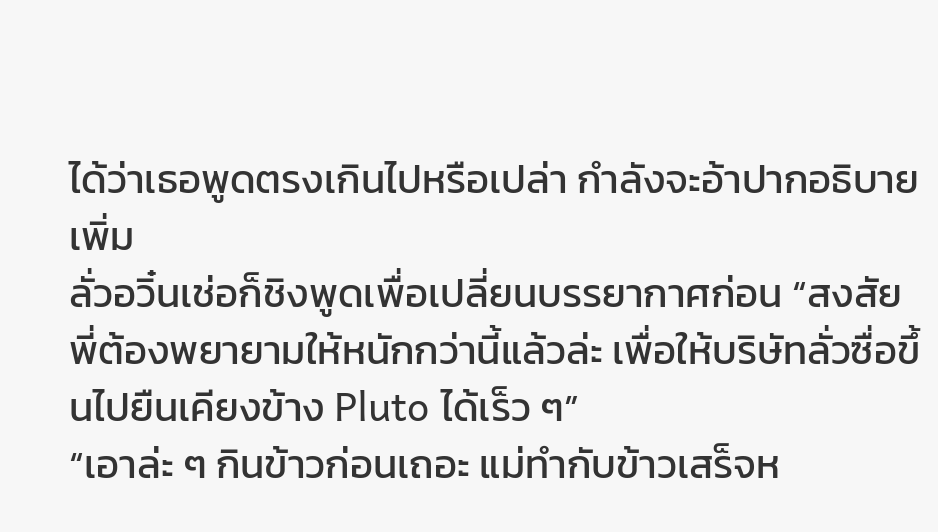ได้ว่าเธอพูดตรงเกินไปหรือเปล่า กำลังจะอ้าปากอธิบายเพิ่ม
ลั่วอวิ๋นเช่อก็ชิงพูดเพื่อเปลี่ยนบรรยากาศก่อน “สงสัยพี่ต้องพยายามให้หนักกว่านี้แล้วล่ะ เพื่อให้บริษัทลั่วซื่อขึ้นไปยืนเคียงข้าง Pluto ได้เร็ว ๆ”
“เอาล่ะ ๆ กินข้าวก่อนเถอะ แม่ทำกับข้าวเสร็จห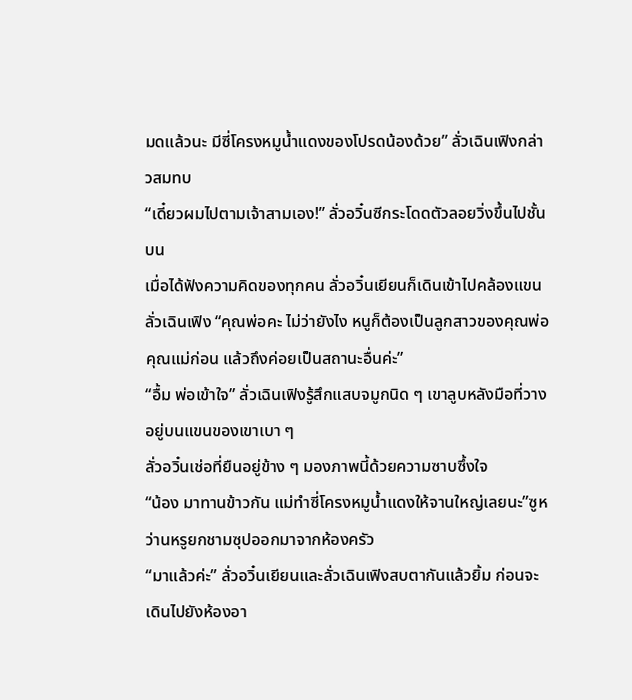มดแล้วนะ มีซี่โครงหมูน้ำแดงของโปรดน้องด้วย” ลั่วเฉินเฟิงกล่าวสมทบ
“เดี๋ยวผมไปตามเจ้าสามเอง!” ลั่วอวิ๋นซีกระโดดตัวลอยวิ่งขึ้นไปชั้นบน
เมื่อได้ฟังความคิดของทุกคน ลั่วอวิ๋นเยียนก็เดินเข้าไปคล้องแขนลั่วเฉินเฟิง “คุณพ่อคะ ไม่ว่ายังไง หนูก็ต้องเป็นลูกสาวของคุณพ่อคุณแม่ก่อน แล้วถึงค่อยเป็นสถานะอื่นค่ะ”
“อื้ม พ่อเข้าใจ” ลั่วเฉินเฟิงรู้สึกแสบจมูกนิด ๆ เขาลูบหลังมือที่วางอยู่บนแขนของเขาเบา ๆ
ลั่วอวิ๋นเช่อที่ยืนอยู่ข้าง ๆ มองภาพนี้ด้วยความซาบซึ้งใจ
“น้อง มาทานข้าวกัน แม่ทำซี่โครงหมูน้ำแดงให้จานใหญ่เลยนะ”ซูหว่านหรูยกชามซุปออกมาจากห้องครัว
“มาแล้วค่ะ” ลั่วอวิ๋นเยียนและลั่วเฉินเฟิงสบตากันแล้วยิ้ม ก่อนจะเดินไปยังห้องอา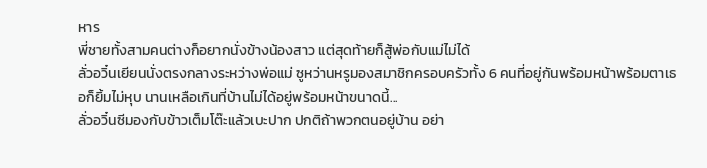หาร
พี่ชายทั้งสามคนต่างก็อยากนั่งข้างน้องสาว แต่สุดท้ายก็สู้พ่อกับแม่ไม่ได้
ลั่วอวิ๋นเยียนนั่งตรงกลางระหว่างพ่อแม่ ซูหว่านหรูมองสมาชิกครอบครัวทั้ง 6 คนที่อยู่กันพร้อมหน้าพร้อมตาเธอก็ยิ้มไม่หุบ นานเหลือเกินที่บ้านไม่ได้อยู่พร้อมหน้าขนาดนี้...
ลั่วอวิ๋นซีมองกับข้าวเต็มโต๊ะแล้วเบะปาก ปกติถ้าพวกตนอยู่บ้าน อย่า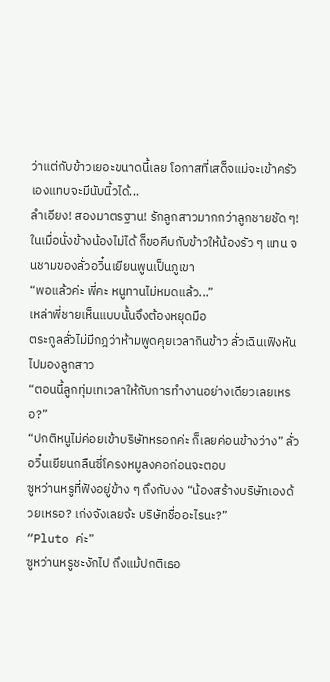ว่าแต่กับข้าวเยอะขนาดนี้เลย โอกาสที่เสด็จแม่จะเข้าครัวเองแทบจะมีนับนิ้วได้...
ลำเอียง! สองมาตรฐาน! รักลูกสาวมากกว่าลูกชายชัด ๆ!
ในเมื่อนั่งข้างน้องไม่ได้ ก็ขอคีบกับข้าวให้น้องรัว ๆ แทน จนชามของลั่วอวิ๋นเยียนพูนเป็นภูเขา
“พอแล้วค่ะ พี่คะ หนูทานไม่หมดแล้ว...”
เหล่าพี่ชายเห็นแบบนั้นจึงต้องหยุดมือ
ตระกูลลั่วไม่มีกฎว่าห้ามพูดคุยเวลากินข้าว ลั่วเฉินเฟิงหันไปมองลูกสาว
“ตอนนี้ลูกทุ่มเทเวลาให้กับการทำงานอย่างเดียวเลยเหรอ?”
“ปกติหนูไม่ค่อยเข้าบริษัทหรอกค่ะ ก็เลยค่อนข้างว่าง” ลั่วอวิ๋นเยียนกลืนซี่โครงหมูลงคอก่อนจะตอบ
ซูหว่านหรูที่ฟังอยู่ข้าง ๆ ถึงกับงง “น้องสร้างบริษัทเองด้วยเหรอ? เก่งจังเลยจ้ะ บริษัทชื่ออะไรนะ?”
“Pluto ค่ะ”
ซูหว่านหรูชะงักไป ถึงแม้ปกติเธอ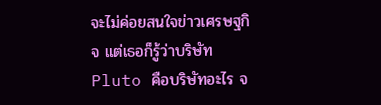จะไม่ค่อยสนใจข่าวเศรษฐกิจ แต่เธอก็รู้ว่าบริษัท Pluto คือบริษัทอะไร จ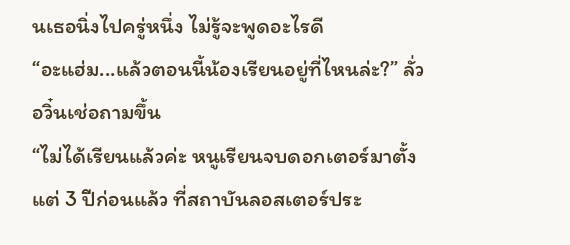นเธอนิ่งไปครู่หนึ่ง ไม่รู้จะพูดอะไรดี
“อะแฮ่ม...แล้วตอนนี้น้องเรียนอยู่ที่ไหนล่ะ?” ลั่วอวิ๋นเช่อถามขึ้น
“ไม่ได้เรียนแล้วค่ะ หนูเรียนจบดอกเตอร์มาตั้งแต่ 3 ปีก่อนแล้ว ที่สถาบันลอสเตอร์ประ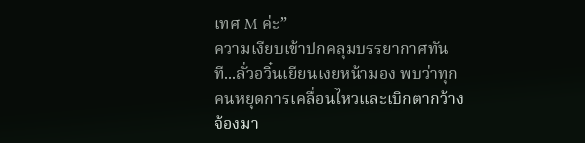เทศ M ค่ะ”
ความเงียบเข้าปกคลุมบรรยากาศทันที...ลั่วอวิ๋นเยียนเงยหน้ามอง พบว่าทุกคนหยุดการเคลื่อนไหวและเบิกตากว้างจ้องมา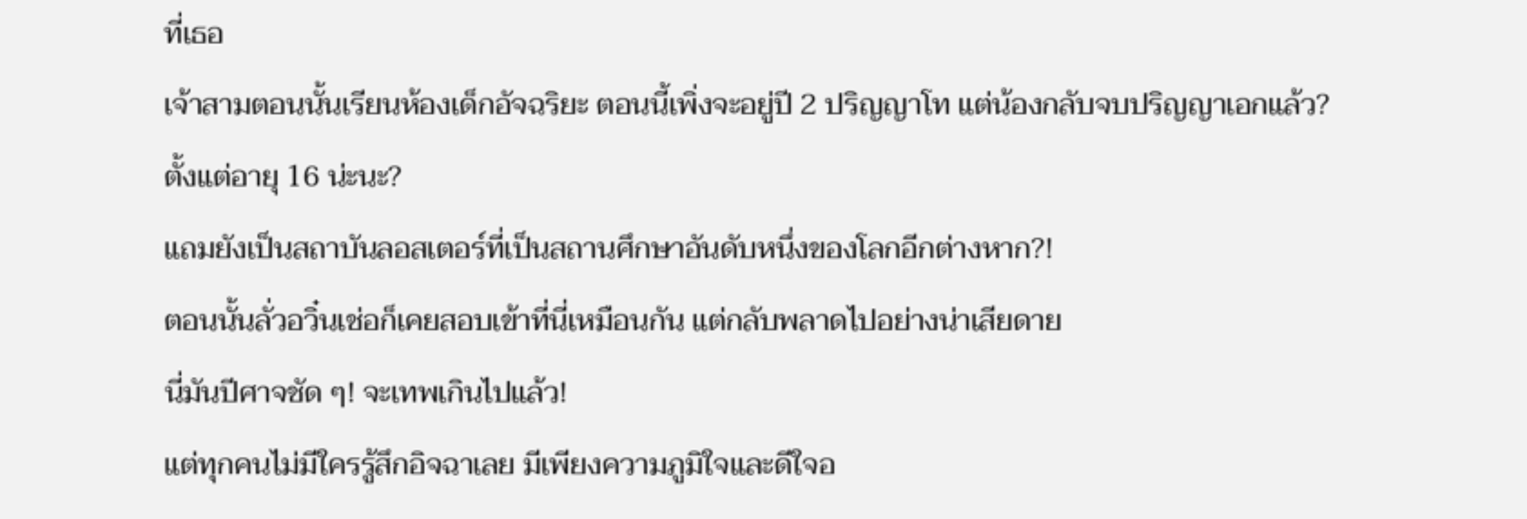ที่เธอ
เจ้าสามตอนนั้นเรียนห้องเด็กอัจฉริยะ ตอนนี้เพิ่งจะอยู่ปี 2 ปริญญาโท แต่น้องกลับจบปริญญาเอกแล้ว? ตั้งแต่อายุ 16 น่ะนะ?
แถมยังเป็นสถาบันลอสเตอร์ที่เป็นสถานศึกษาอันดับหนึ่งของโลกอีกต่างหาก?!
ตอนนั้นลั่วอวิ๋นเช่อก็เคยสอบเข้าที่นี่เหมือนกัน แต่กลับพลาดไปอย่างน่าเสียดาย
นี่มันปีศาจชัด ๆ! จะเทพเกินไปแล้ว!
แต่ทุกคนไม่มีใครรู้สึกอิจฉาเลย มีเพียงความภูมิใจและดีใจอ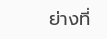ย่างที่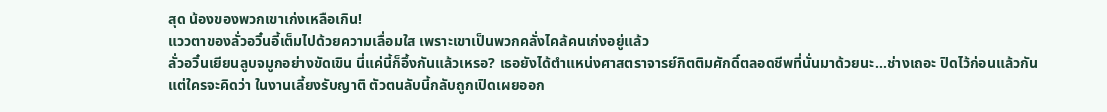สุด น้องของพวกเขาเก่งเหลือเกิน!
แววตาของลั่วอวิ๋นอี้เต็มไปด้วยความเลื่อมใส เพราะเขาเป็นพวกคลั่งไคล้คนเก่งอยู่แล้ว
ลั่วอวิ๋นเยียนลูบจมูกอย่างขัดเขิน นี่แค่นี้ก็อึ้งกันแล้วเหรอ? เธอยังได้ตำแหน่งศาสตราจารย์กิตติมศักดิ์ตลอดชีพที่นั่นมาด้วยนะ...ช่างเถอะ ปิดไว้ก่อนแล้วกัน
แต่ใครจะคิดว่า ในงานเลี้ยงรับญาติ ตัวตนลับนี้กลับถูกเปิดเผยออก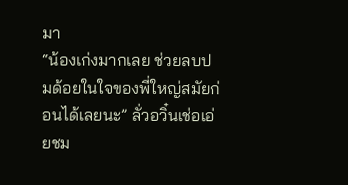มา
“น้องเก่งมากเลย ช่วยลบปมด้อยในใจของพี่ใหญ่สมัยก่อนได้เลยนะ” ลั่วอวิ๋นเช่อเอ่ยชม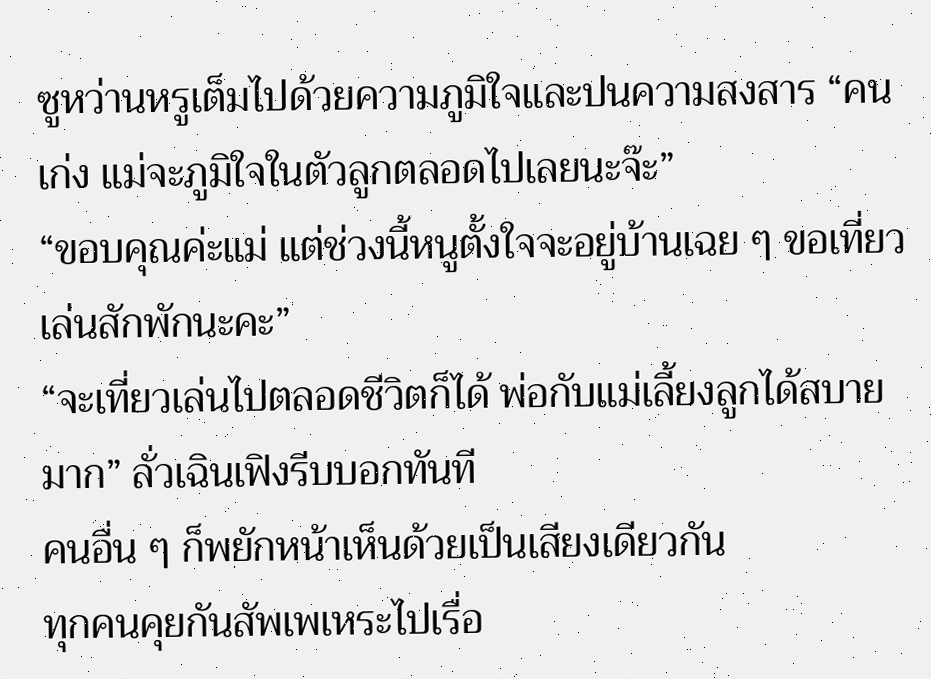ซูหว่านหรูเต็มไปด้วยความภูมิใจและปนความสงสาร “คนเก่ง แม่จะภูมิใจในตัวลูกตลอดไปเลยนะจ๊ะ”
“ขอบคุณค่ะแม่ แต่ช่วงนี้หนูตั้งใจจะอยู่บ้านเฉย ๆ ขอเที่ยวเล่นสักพักนะคะ”
“จะเที่ยวเล่นไปตลอดชีวิตก็ได้ พ่อกับแม่เลี้ยงลูกได้สบายมาก” ลั่วเฉินเฟิงรีบบอกทันที
คนอื่น ๆ ก็พยักหน้าเห็นด้วยเป็นเสียงเดียวกัน
ทุกคนคุยกันสัพเพเหระไปเรื่อ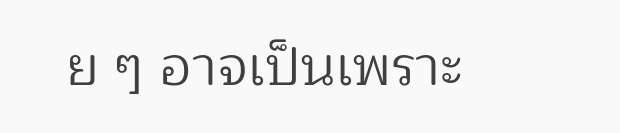ย ๆ อาจเป็นเพราะ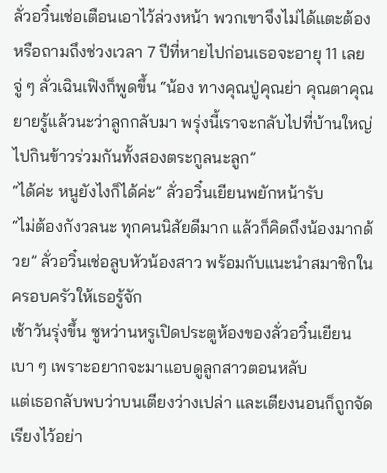ลั่วอวิ๋นเช่อเตือนเอาไว้ล่วงหน้า พวกเขาจึงไม่ได้แตะต้องหรือถามถึงช่วงเวลา 7 ปีที่หายไปก่อนเธอจะอายุ 11 เลย
จู่ ๆ ลั่วเฉินเฟิงก็พูดขึ้น “น้อง ทางคุณปู่คุณย่า คุณตาคุณยายรู้แล้วนะว่าลูกกลับมา พรุ่งนี้เราจะกลับไปที่บ้านใหญ่ ไปกินข้าวร่วมกันทั้งสองตระกูลนะลูก”
“ได้ค่ะ หนูยังไงก็ได้ค่ะ” ลั่วอวิ๋นเยียนพยักหน้ารับ
“ไม่ต้องกังวลนะ ทุกคนนิสัยดีมาก แล้วก็คิดถึงน้องมากด้วย” ลั่วอวิ๋นเช่อลูบหัวน้องสาว พร้อมกับแนะนำสมาชิกในครอบครัวให้เธอรู้จัก
เช้าวันรุ่งขึ้น ซูหว่านหรูเปิดประตูห้องของลั่วอวิ๋นเยียนเบา ๆ เพราะอยากจะมาแอบดูลูกสาวตอนหลับ
แต่เธอกลับพบว่าบนเตียงว่างเปล่า และเตียงนอนก็ถูกจัดเรียงไว้อย่า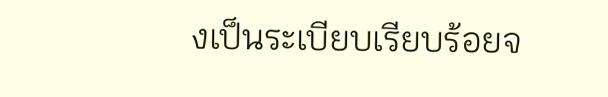งเป็นระเบียบเรียบร้อยจ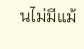นไม่มีแม้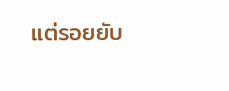แต่รอยยับ